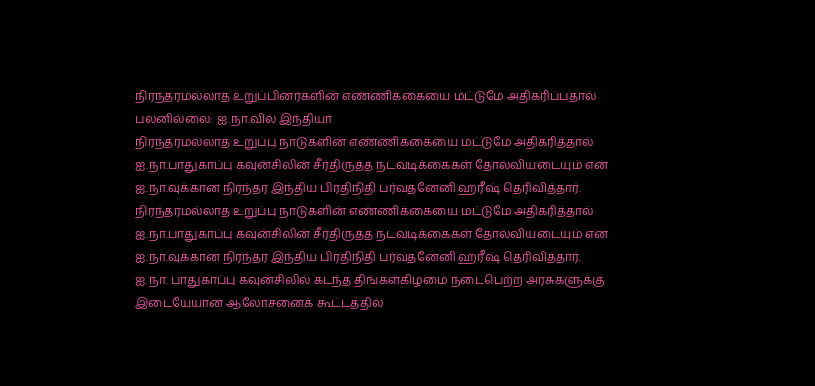நிரந்தரமல்லாத உறுப்பினர்களின் எண்ணிக்கையை மட்டுமே அதிகரிப்பதால் பலனில்லை: ஐ.நா.வில் இந்தியா
நிரந்தரமல்லாத உறுப்பு நாடுகளின் எண்ணிக்கையை மட்டுமே அதிகரித்தால் ஐ.நா.பாதுகாப்பு கவுன்சிலின் சீர்திருத்த நடவடிக்கைகள் தோல்வியடையும் என ஐ.நா.வுக்கான நிரந்தர இந்திய பிரதிநிதி பர்வதனேனி ஹரீஷ் தெரிவித்தார்.
நிரந்தரமல்லாத உறுப்பு நாடுகளின் எண்ணிக்கையை மட்டுமே அதிகரித்தால் ஐ.நா.பாதுகாப்பு கவுன்சிலின் சீர்திருத்த நடவடிக்கைகள் தோல்வியடையும் என ஐ.நா.வுக்கான நிரந்தர இந்திய பிரதிநிதி பர்வதனேனி ஹரீஷ் தெரிவித்தார்.
ஐ.நா. பாதுகாப்பு கவுன்சிலில் கடந்த திங்கள்கிழமை நடைபெற்ற அரசுகளுக்கு இடையேயான ஆலோசனைக் கூட்டத்தில்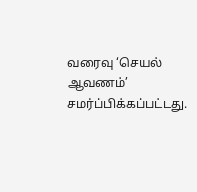வரைவு ‘செயல் ஆவணம்’ சமர்ப்பிக்கப்பட்டது.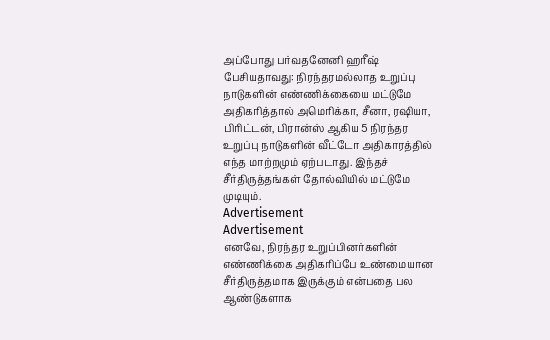அப்போது பர்வதனேனி ஹரீஷ் பேசியதாவது: நிரந்தரமல்லாத உறுப்பு நாடுகளின் எண்ணிக்கையை மட்டுமே அதிகரித்தால் அமெரிக்கா, சீனா, ரஷியா, பிரிட்டன், பிரான்ஸ் ஆகிய 5 நிரந்தர உறுப்பு நாடுகளின் வீட்டோ அதிகாரத்தில் எந்த மாற்றமும் ஏற்படாது. இந்தச் சீர்திருத்தங்கள் தோல்வியில் மட்டுமே முடியும்.
Advertisement
Advertisement
எனவே, நிரந்தர உறுப்பினர்களின் எண்ணிக்கை அதிகரிப்பே உண்மையான சீர்திருத்தமாக இருக்கும் என்பதை பல ஆண்டுகளாக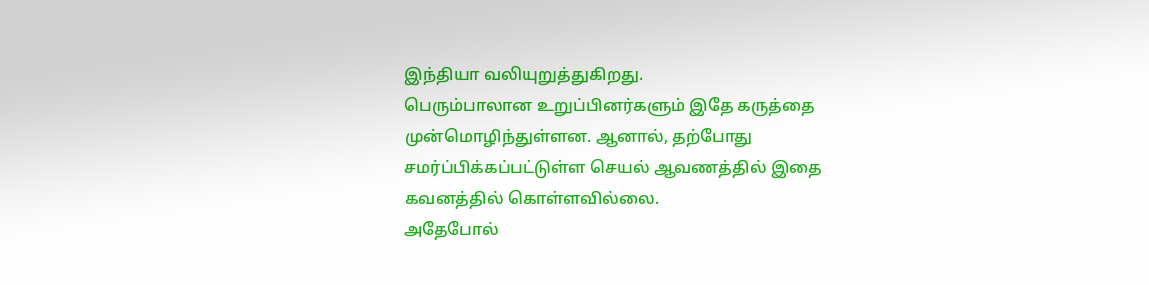இந்தியா வலியுறுத்துகிறது.
பெரும்பாலான உறுப்பினர்களும் இதே கருத்தை முன்மொழிந்துள்ளன. ஆனால், தற்போது சமர்ப்பிக்கப்பட்டுள்ள செயல் ஆவணத்தில் இதை கவனத்தில் கொள்ளவில்லை.
அதேபோல்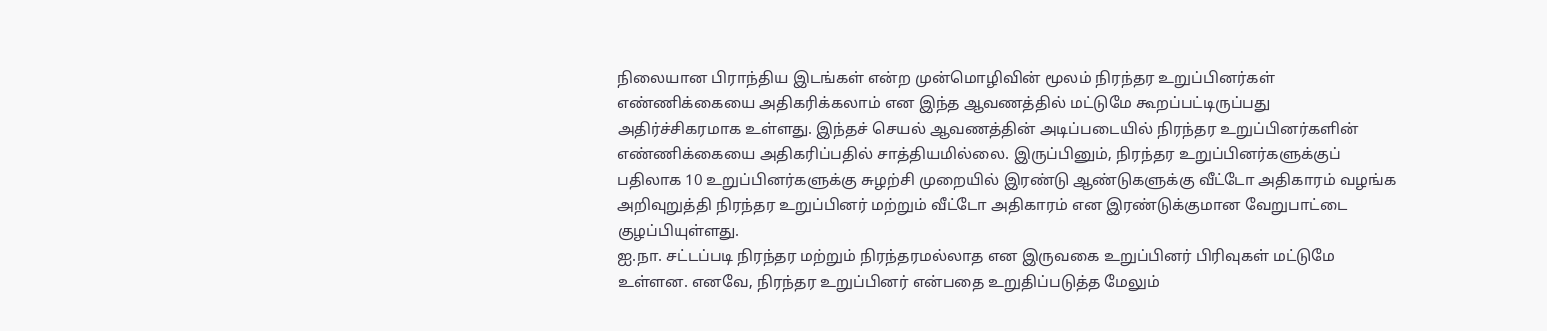நிலையான பிராந்திய இடங்கள் என்ற முன்மொழிவின் மூலம் நிரந்தர உறுப்பினர்கள் எண்ணிக்கையை அதிகரிக்கலாம் என இந்த ஆவணத்தில் மட்டுமே கூறப்பட்டிருப்பது அதிர்ச்சிகரமாக உள்ளது. இந்தச் செயல் ஆவணத்தின் அடிப்படையில் நிரந்தர உறுப்பினர்களின் எண்ணிக்கையை அதிகரிப்பதில் சாத்தியமில்லை. இருப்பினும், நிரந்தர உறுப்பினர்களுக்குப் பதிலாக 10 உறுப்பினர்களுக்கு சுழற்சி முறையில் இரண்டு ஆண்டுகளுக்கு வீட்டோ அதிகாரம் வழங்க அறிவுறுத்தி நிரந்தர உறுப்பினர் மற்றும் வீட்டோ அதிகாரம் என இரண்டுக்குமான வேறுபாட்டை குழப்பியுள்ளது.
ஐ.நா. சட்டப்படி நிரந்தர மற்றும் நிரந்தரமல்லாத என இருவகை உறுப்பினர் பிரிவுகள் மட்டுமே உள்ளன. எனவே, நிரந்தர உறுப்பினர் என்பதை உறுதிப்படுத்த மேலும்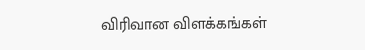விரிவான விளக்கங்கள்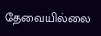தேவையில்லை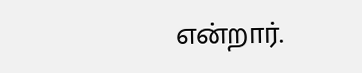என்றார்.